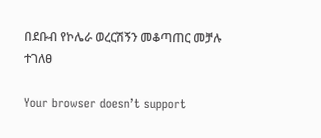በደቡብ የኮሌራ ወረርሽኝን መቆጣጠር መቻሉ ተገለፀ

Your browser doesn’t support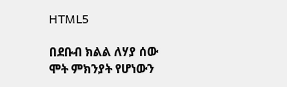HTML5

በደቡብ ክልል ለሃያ ሰው ሞት ምክንያት የሆነውን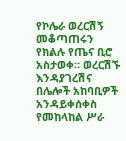የኮሌራ ወረርሽኝ መቆጣጠሩን የክልሉ የጤና ቢሮ አስታወቀ። ወረርሽኙ እንዳያገረሽና በሌሎች አከባቢዎች አንዳይቀሰቀስ የመከላከል ሥራ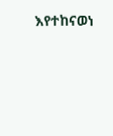እየተከናወነ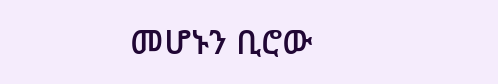መሆኑን ቢሮው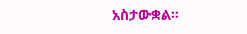አስታውቋል።